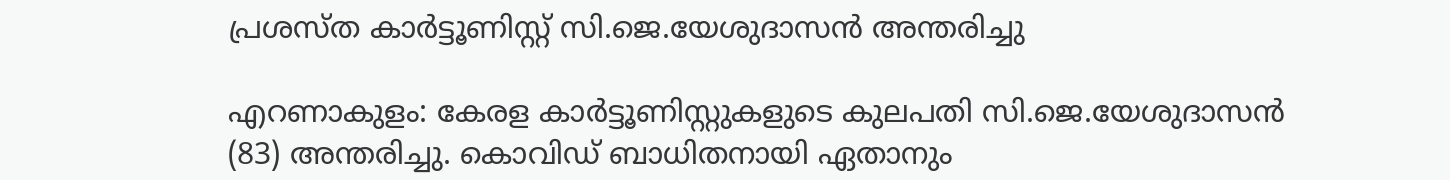പ്രശസ്ത കാർട്ടൂണിസ്റ്റ് സി.ജെ.യേശുദാസൻ അന്തരിച്ചു

എറണാകുളം: കേരള കാർട്ടൂണിസ്റ്റുകളുടെ കുലപതി സി.ജെ.യേശുദാസൻ (83) അന്തരിച്ചു. കൊവിഡ് ബാധിതനായി ഏതാനും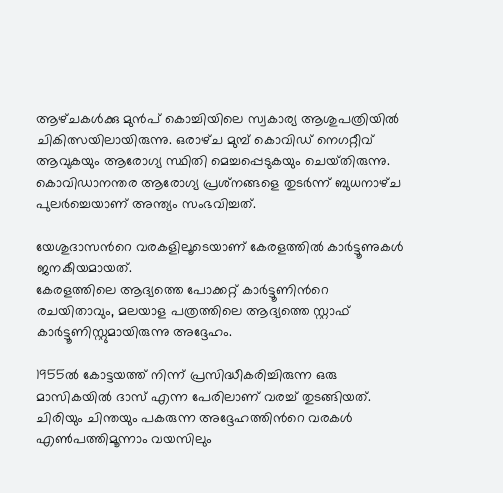ആഴ്‌ചകൾക്കു മുൻപ് കൊച്ചിയിലെ സ്വകാര്യ ആശുപത്രിയിൽ ചികിത്സയിലായിരുന്നു. ഒരാഴ്‌ച മുമ്പ് കൊവിഡ് നെഗറ്റീവ് ആവുകയും ആരോഗ്യ സ്ഥിതി മെച്ചപ്പെടുകയും ചെയ്‌തിരുന്നു. കൊവിഡാനന്തര ആരോഗ്യ പ്രശ്‌നങ്ങളെ തുടർന്ന് ബുധനാഴ്‌ച പുലർച്ചെയാണ് അന്ത്യം സംഭവിച്ചത്.

യേശുദാസന്‍റെ വരകളിലൂടെയാണ് കേരളത്തിൽ കാർട്ടൂണുകൾ ജനകീയമായത്.
കേരളത്തിലെ ആദ്യത്തെ പോക്കറ്റ് കാര്‍ട്ടൂണിന്‍റെ രചയിതാവും, മലയാള പത്രത്തിലെ ആദ്യത്തെ സ്റ്റാഫ് കാര്‍ട്ടൂണിസ്റ്റുമായിരുന്നു അദ്ദേഹം.

1955ല്‍ കോട്ടയത്ത് നിന്ന് പ്രസിദ്ധീകരിച്ചിരുന്ന ഒരു മാസികയില്‍ ദാസ് എന്ന പേരിലാണ് വരച്ച് തുടങ്ങിയത്. ചിരിയും ചിന്തയും പകരുന്ന അദ്ദേഹത്തിന്‍റെ വരകൾ എൺപത്തിമൂന്നാം വയസിലും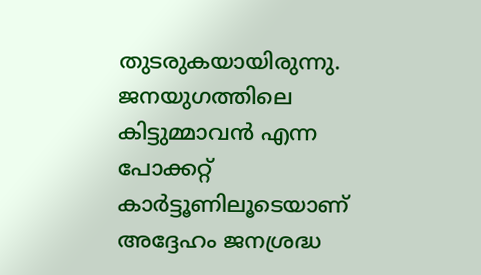തുടരുകയായിരുന്നു. ജനയുഗത്തിലെ കിട്ടുമ്മാവന്‍ എന്ന പോക്കറ്റ് കാര്‍ട്ടൂണിലൂടെയാണ് അദ്ദേഹം ജനശ്രദ്ധ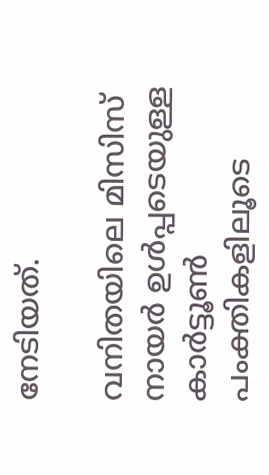നേടിയത്.

വനിതയിലെ മിസിസ് നായർ ഉൾപ്പടെയുള്ള കാർട്ടൂൺ പംക്തികളിലൂടെ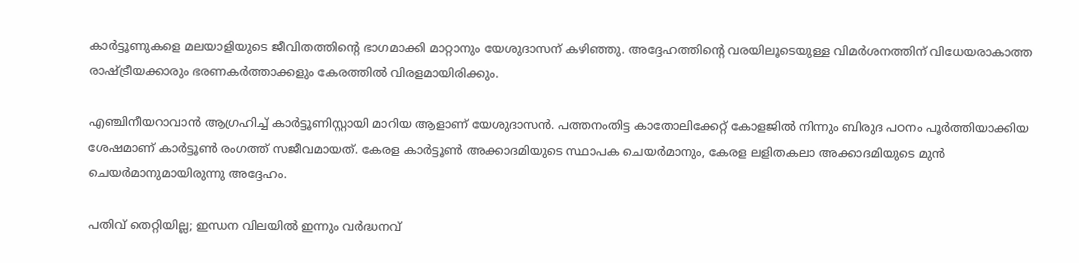കാർട്ടൂണുകളെ മലയാളിയുടെ ജീവിതത്തിന്‍റെ ഭാഗമാക്കി മാറ്റാനും യേശുദാസന് കഴിഞ്ഞു. അദ്ദേഹത്തിന്‍റെ വരയിലൂടെയുള്ള വിമർശനത്തിന് വിധേയരാകാത്ത രാഷ്ട്രീയക്കാരും ഭരണകർത്താക്കളും കേരത്തിൽ വിരളമായിരിക്കും.

എഞ്ചിനീയറാവാന്‍ ആഗ്രഹിച്ച് കാര്‍ട്ടൂണിസ്റ്റായി മാറിയ ആളാണ് യേശുദാസന്‍. പത്തനംതിട്ട കാതോലിക്കേറ്റ് കോളജിൽ നിന്നും ബിരുദ പഠനം പൂർത്തിയാക്കിയ ശേഷമാണ് കാർട്ടൂൺ രംഗത്ത് സജീവമായത്. കേരള കാർട്ടൂൺ അക്കാദമിയുടെ സ്ഥാപക ചെയർമാനും, കേരള ലളിതകലാ അക്കാദമിയുടെ മുൻ ചെയർമാനുമായിരുന്നു അദ്ദേഹം.

പതിവ് തെറ്റിയില്ല; ഇന്ധന വിലയിൽ ഇന്നും വർദ്ധനവ്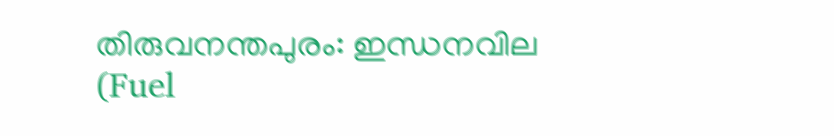തിരുവനന്തപുരം: ഇന്ധനവില (Fuel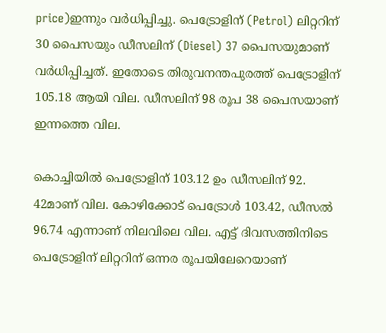price)ഇന്നും വർധിപ്പിച്ചു. പെട്രോളിന് (Petrol) ലിറ്ററിന് 30 പൈസയും ഡീസലിന് (Diesel) 37 പൈസയുമാണ് വർധിപ്പിച്ചത്. ഇതോടെ തിരുവനന്തപുരത്ത് പെട്രോളിന് 105.18 ആയി വില. ഡീസലിന് 98 രൂപ 38 പൈസയാണ് ഇന്നത്തെ വില.

കൊച്ചിയിൽ പെട്രോളിന് 103.12 ഉം ഡീസലിന് 92. 42മാണ് വില. കോഴിക്കോട് പെട്രോൾ 103.42, ഡീസൽ 96.74 എന്നാണ് നിലവിലെ വില. എട്ട് ദിവസത്തിനിടെ പെട്രോളിന് ലിറ്ററിന് ഒന്നര രൂപയിലേറെയാണ്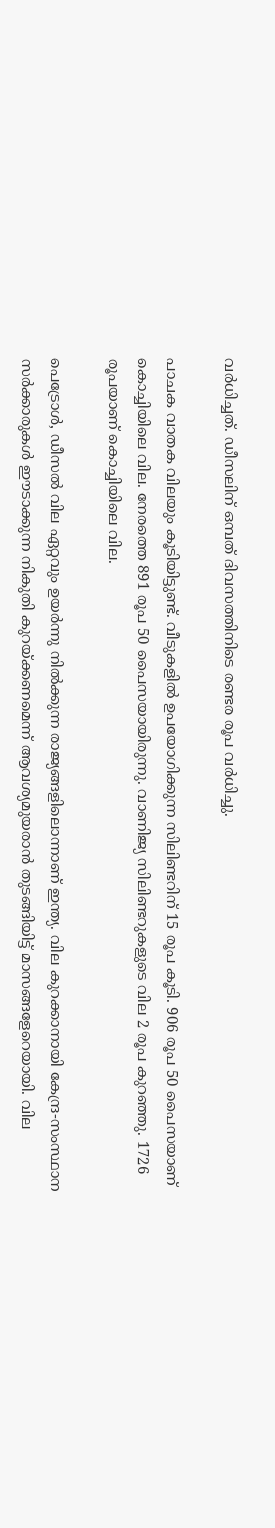വർധിച്ചത്. ഡീസലിന് ഒമ്പത് ദിവസത്തിനിടെ രണ്ടര രൂപ വർധിച്ചു.

പാചക വാതക വിലയും കൂടിയിട്ടുണ്ട്. വീടുകളിൽ ഉപയോഗിക്കുന്ന സിലിണ്ടറിന് 15 രൂപ കൂടി. 906 രൂപ 50 പൈസയാണ് കൊച്ചിയിലെ വില. നേരത്തെ 891 രൂപ 50 പൈസയായിരുന്നു. വാണിജ്യ സിലിണ്ടറുകളുടെ വില 2 രൂപ കുറഞ്ഞു. 1726 രൂപയാണ് കൊച്ചിയിലെ വില.

പെട്രോള്‍, ഡീസല്‍ വില ഏറ്റവും ഉയര്‍ന്നു നില്‍ക്കുന്ന രാജ്യങ്ങളിലൊന്നാണ് ഇന്ത്യ. വില കുറക്കാനായി കേന്ദ്ര-സംസ്ഥാന സര്‍ക്കാരുകള്‍ ഈടാക്കുന്ന നികുതി കുറയ്ക്കണമെന്ന് ആവശ്യമുയരാന്‍ തുടങ്ങിയിട്ട് മാസങ്ങളേറെയായി. വില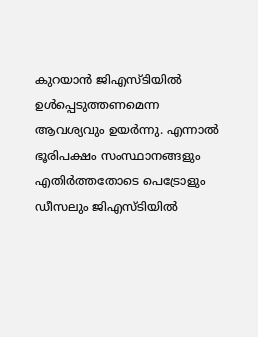കുറയാന്‍ ജിഎസ്ടിയില്‍ ഉള്‍പ്പെടുത്തണമെന്ന ആവശ്യവും ഉയര്‍ന്നു. എന്നാല്‍ ഭൂരിപക്ഷം സംസ്ഥാനങ്ങളും എതിര്‍ത്തതോടെ പെട്രോളും ഡീസലും ജിഎസ്ടിയില്‍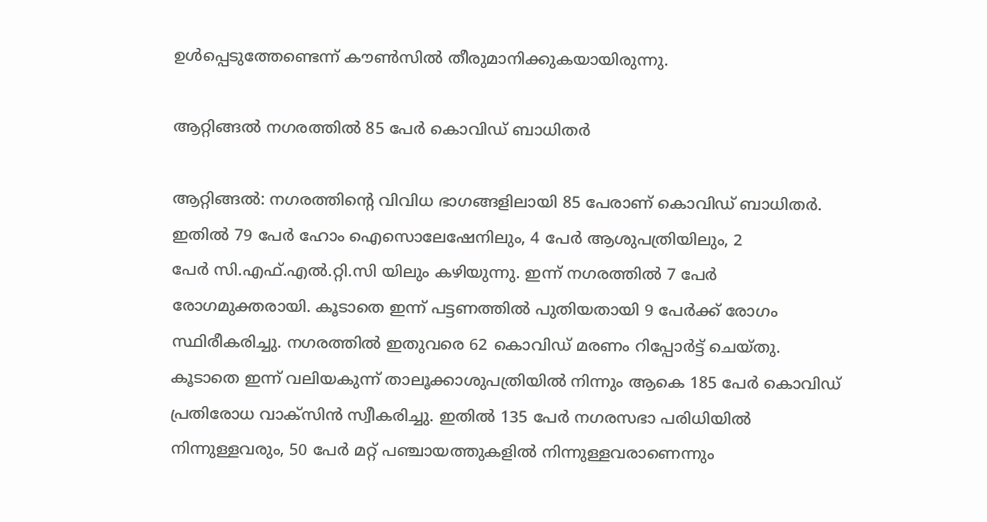ഉള്‍പ്പെടുത്തേണ്ടെന്ന് കൗണ്‍സില്‍ തീരുമാനിക്കുകയായിരുന്നു.

ആറ്റിങ്ങൽ നഗരത്തിൽ 85 പേർ കൊവിഡ് ബാധിതർ

ആറ്റിങ്ങൽ: നഗരത്തിന്റെ വിവിധ ഭാഗങ്ങളിലായി 85 പേരാണ് കൊവിഡ് ബാധിതർ. ഇതിൽ 79 പേർ ഹോം ഐസൊലേഷേനിലും, 4 പേർ ആശുപത്രിയിലും, 2
പേർ സി.എഫ്.എൽ.റ്റി.സി യിലും കഴിയുന്നു. ഇന്ന് നഗരത്തിൽ 7 പേർ രോഗമുക്തരായി. കൂടാതെ ഇന്ന് പട്ടണത്തിൽ പുതിയതായി 9 പേർക്ക് രോഗം സ്ഥിരീകരിച്ചു. നഗരത്തിൽ ഇതുവരെ 62 കൊവിഡ് മരണം റിപ്പോർട്ട് ചെയ്തു. കൂടാതെ ഇന്ന് വലിയകുന്ന് താലൂക്കാശുപത്രിയിൽ നിന്നും ആകെ 185 പേർ കൊവിഡ് പ്രതിരോധ വാക്സിൻ സ്വീകരിച്ചു. ഇതിൽ 135 പേർ നഗരസഭാ പരിധിയിൽ നിന്നുള്ളവരും, 50 പേർ മറ്റ് പഞ്ചായത്തുകളിൽ നിന്നുള്ളവരാണെന്നും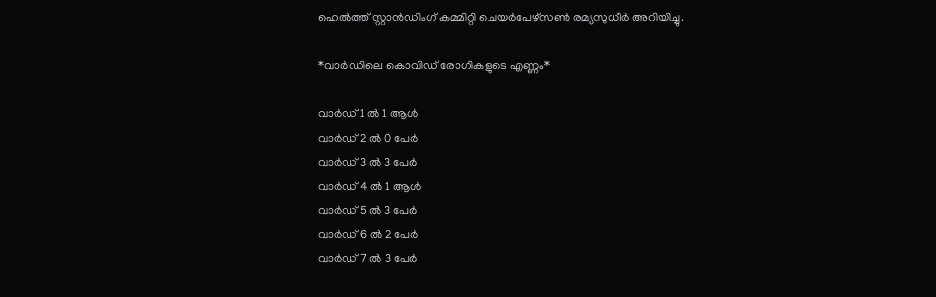ഹെൽത്ത് സ്റ്റാൻഡിംഗ് കമ്മിറ്റി ചെയർപേഴ്സൺ രമ്യസുധീർ അറിയിച്ചു.

*വാർഡിലെ കൊവിഡ് രോഗികളുടെ എണ്ണം*

വാർഡ് 1 ൽ 1 ആൾ
വാർഡ് 2 ൽ 0 പേർ
വാർഡ് 3 ൽ 3 പേർ
വാർഡ് 4 ൽ 1 ആൾ
വാർഡ് 5 ൽ 3 പേർ
വാർഡ് 6 ൽ 2 പേർ
വാർഡ്‌ 7 ൽ 3 പേർ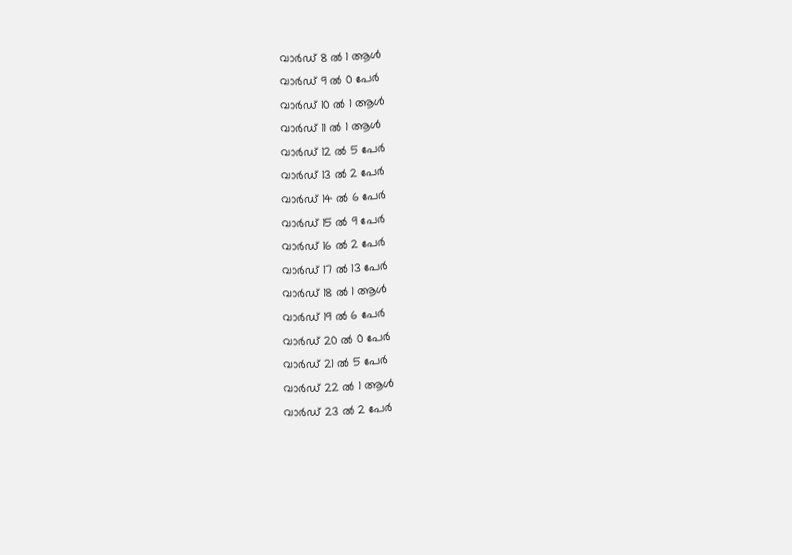വാർഡ് 8 ൽ 1 ആൾ
വാർഡ് 9 ൽ 0 പേർ
വാർഡ് 10 ൽ 1 ആൾ
വാർഡ് 11 ൽ 1 ആൾ
വാർഡ് 12 ൽ 5 പേർ
വാർഡ് 13 ൽ 2 പേർ
വാർഡ് 14 ൽ 6 പേർ
വാർഡ് 15 ൽ 9 പേർ
വാർഡ് 16 ൽ 2 പേർ
വാർഡ് 17 ൽ 13 പേർ
വാർഡ് 18 ൽ 1 ആൾ
വാർഡ് 19 ൽ 6 പേർ
വാർഡ് 20 ൽ 0 പേർ
വാർഡ് 21 ൽ 5 പേർ
വാർഡ് 22 ൽ 1 ആൾ
വാർഡ് 23 ൽ 2 പേർ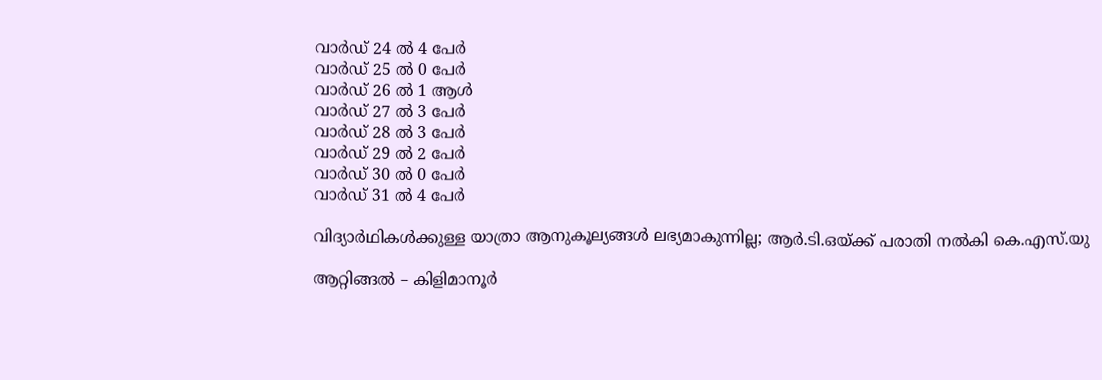വാർഡ് 24 ൽ 4 പേർ
വാർഡ് 25 ൽ 0 പേർ
വാർഡ് 26 ൽ 1 ആൾ
വാർഡ് 27 ൽ 3 പേർ
വാർഡ് 28 ൽ 3 പേർ
വാർഡ് 29 ൽ 2 പേർ
വാർഡ് 30 ൽ 0 പേർ
വാർഡ് 31 ൽ 4 പേർ

വിദ്യാർഥികൾക്കുള്ള യാത്രാ ആനുകൂല്യങ്ങൾ ലഭ്യമാകുന്നില്ല; ആർ.ടി.ഒയ്ക്ക് പരാതി നൽകി കെ.എസ്.യു

ആറ്റിങ്ങൽ – കിളിമാനൂർ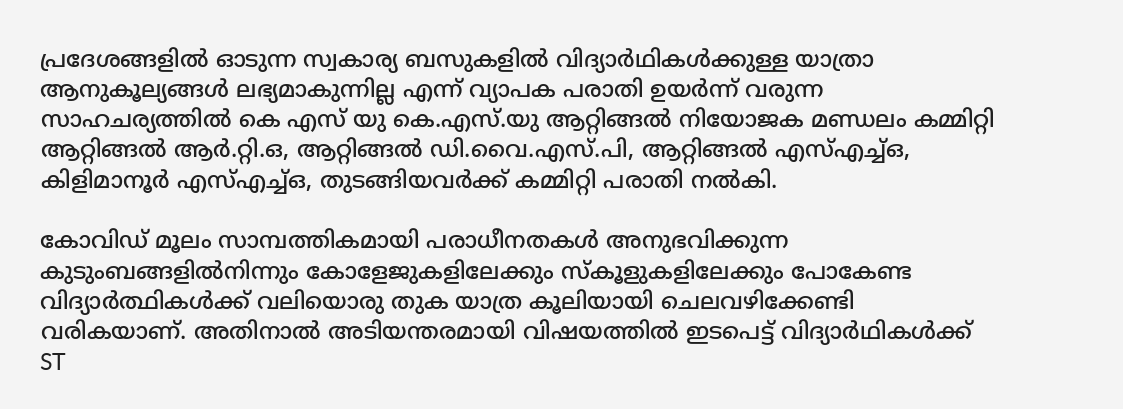പ്രദേശങ്ങളിൽ ഓടുന്ന സ്വകാര്യ ബസുകളിൽ വിദ്യാർഥികൾക്കുള്ള യാത്രാ ആനുകൂല്യങ്ങൾ ലഭ്യമാകുന്നില്ല എന്ന് വ്യാപക പരാതി ഉയർന്ന് വരുന്ന സാഹചര്യത്തിൽ കെ എസ് യു കെ.എസ്.യു ആറ്റിങ്ങൽ നിയോജക മണ്ഡലം കമ്മിറ്റി ആറ്റിങ്ങൽ ആർ.റ്റി.ഒ, ആറ്റിങ്ങൽ ഡി.വൈ.എസ്.പി, ആറ്റിങ്ങൽ എസ്എച്ച്ഒ, കിളിമാനൂർ എസ്എച്ച്ഒ, തുടങ്ങിയവർക്ക് കമ്മിറ്റി പരാതി നൽകി.

കോവിഡ് മൂലം സാമ്പത്തികമായി പരാധീനതകൾ അനുഭവിക്കുന്ന കുടുംബങ്ങളിൽനിന്നും കോളേജുകളിലേക്കും സ്കൂളുകളിലേക്കും പോകേണ്ട വിദ്യാർത്ഥികൾക്ക് വലിയൊരു തുക യാത്ര കൂലിയായി ചെലവഴിക്കേണ്ടി വരികയാണ്. അതിനാൽ അടിയന്തരമായി വിഷയത്തിൽ ഇടപെട്ട് വിദ്യാർഥികൾക്ക് ST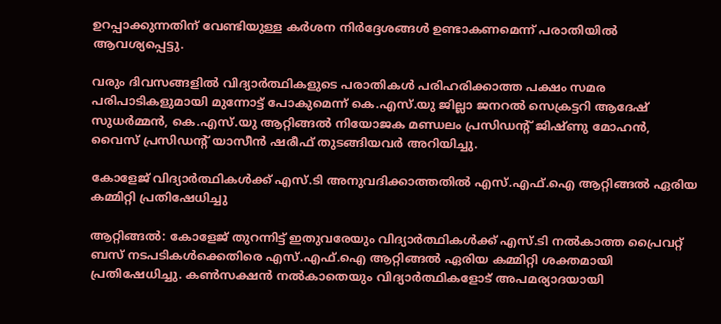ഉറപ്പാക്കുന്നതിന് വേണ്ടിയുള്ള കർശന നിർദ്ദേശങ്ങൾ ഉണ്ടാകണമെന്ന് പരാതിയിൽ ആവശ്യപ്പെട്ടു.

വരും ദിവസങ്ങളിൽ വിദ്യാർത്ഥികളുടെ പരാതികൾ പരിഹരിക്കാത്ത പക്ഷം സമര പരിപാടികളുമായി മുന്നോട്ട് പോകുമെന്ന് കെ.എസ്.യു ജില്ലാ ജനറൽ സെക്രട്ടറി ആദേഷ് സുധർമ്മൻ, കെ.എസ്.യു ആറ്റിങ്ങൽ നിയോജക മണ്ഡലം പ്രസിഡന്റ് ജിഷ്ണു മോഹൻ, വൈസ് പ്രസിഡന്റ് യാസീൻ ഷരീഫ് തുടങ്ങിയവർ അറിയിച്ചു.

കോളേജ് വിദ്യാർത്ഥികൾക്ക് എസ്.ടി അനുവദിക്കാത്തതിൽ എസ്.എഫ്.ഐ ആറ്റിങ്ങൽ ഏരിയ കമ്മിറ്റി പ്രതിഷേധിച്ചു

ആറ്റിങ്ങൽ: കോളേജ് തുറന്നിട്ട് ഇതുവരേയും വിദ്യാർത്ഥികൾക്ക് എസ്.ടി നൽകാത്ത പ്രൈവറ്റ് ബസ് നടപടികൾക്കെതിരെ എസ്.എഫ്.ഐ ആറ്റിങ്ങൽ ഏരിയ കമ്മിറ്റി ശക്തമായി പ്രതിഷേധിച്ചു. കൺസക്ഷൻ നൽകാതെയും വിദ്യാർത്ഥികളോട് അപമര്യാദയായി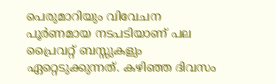പെരുമാറിയും വിവേചന പൂർണമായ നടപടിയാണ് പല പ്രൈവറ്റ് ബസ്സുകളും ഏറ്റെടുക്കുന്നത്. കഴിഞ്ഞ ദിവസം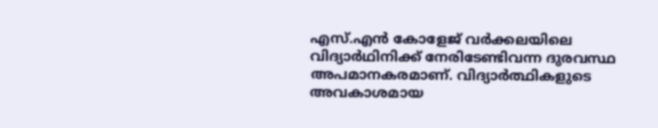എസ്.എൻ കോളേജ് വർക്കലയിലെ വിദ്യാർഥിനിക്ക് നേരിടേണ്ടിവന്ന ദുരവസ്ഥ അപമാനകരമാണ്. വിദ്യാർത്ഥികളുടെ അവകാശമായ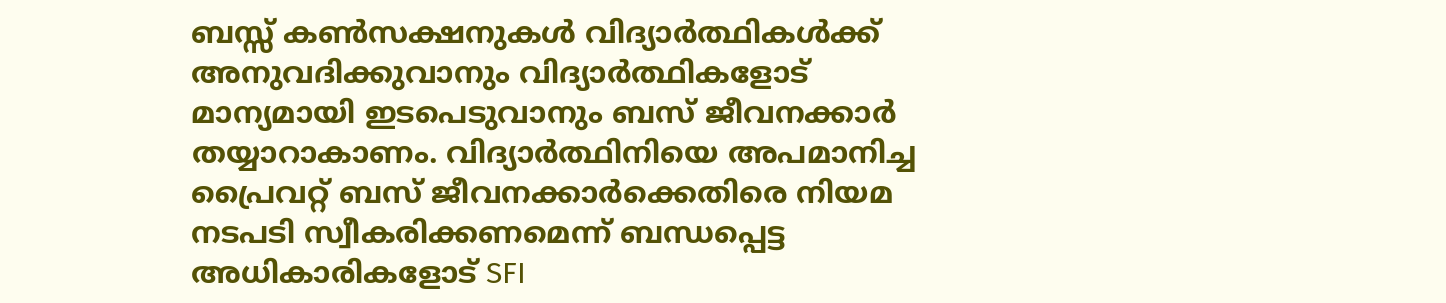ബസ്സ്‌ കൺസക്ഷനുകൾ വിദ്യാർത്ഥികൾക്ക് അനുവദിക്കുവാനും വിദ്യാർത്ഥികളോട് മാന്യമായി ഇടപെടുവാനും ബസ് ജീവനക്കാർ തയ്യാറാകാണം. വിദ്യാർത്ഥിനിയെ അപമാനിച്ച പ്രൈവറ്റ് ബസ് ജീവനക്കാർക്കെതിരെ നിയമ നടപടി സ്വീകരിക്കണമെന്ന് ബന്ധപ്പെട്ട അധികാരികളോട് SFI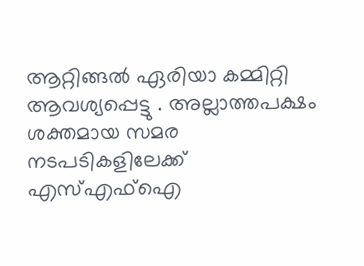ആറ്റിങ്ങൽ ഏരിയാ കമ്മിറ്റി ആവശ്യപ്പെട്ടു . അല്ലാത്തപക്ഷം ശക്തമായ സമര നടപടികളിലേക്ക് എസ്എഫ്ഐ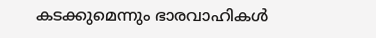കടക്കുമെന്നും ഭാരവാഹികൾ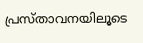പ്രസ്താവനയിലൂടെ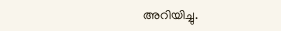അറിയിച്ചു.